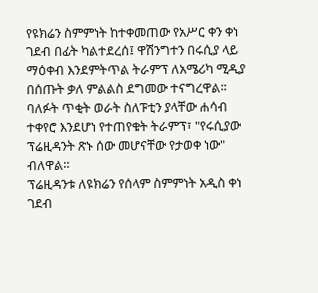የዩክሬን ስምምነት ከተቀመጠው የአሥር ቀን ቀነ ገደብ በፊት ካልተደረሰ፤ ዋሽንግተን በሩሲያ ላይ ማዕቀብ እንደምትጥል ትራምፕ ለአሜሪካ ሚዲያ በሰጡት ቃለ ምልልስ ደግመው ተናግረዋል፡፡
ባለፉት ጥቂት ወራት ስለፑቲን ያላቸው ሐሳብ ተቀየሮ እንደሆነ የተጠየቁት ትራምፕ፣ "የሩሲያው ፕሬዚዳንት ጽኑ ሰው መሆናቸው የታወቀ ነው" ብለዋል።
ፕሬዚዳንቱ ለዩክሬን የሰላም ስምምነት አዲስ ቀነ ገደብ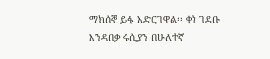ማክሰኞ ይፋ አድርገዋል፡፡ ቀነ ገደቡ እንዳበቃ ሩሲያን በሁለተኛ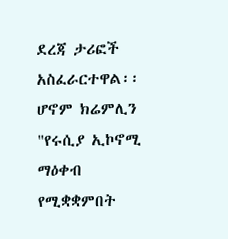ደረጃ ታሪፎች አስፈራርተዋል፡፡
ሆኖም ክሬምሊን "የሩሲያ ኢኮኖሚ ማዕቀብ የሚቋቋምበት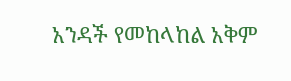አንዳች የመከላከል አቅም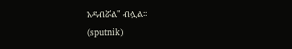አዳብሯል" ብሏል፡፡
(sputnik)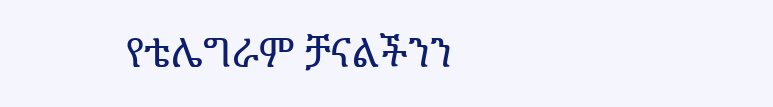የቴሌግራም ቻናልችንን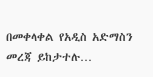በመቀላቀል የአዲስ አድማስን መረጃ ይከታተሉ…